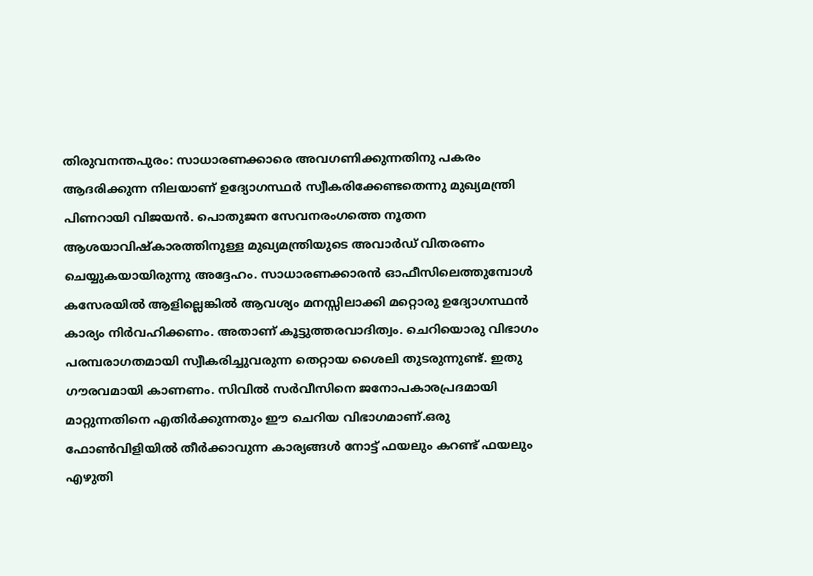തിരുവനന്തപുരം: സാധാരണക്കാരെ അവഗണിക്കുന്നതിനു പകരം ആദരിക്കുന്ന നിലയാണ് ഉദ്യോഗസ്ഥർ സ്വീകരിക്കേണ്ടതെന്നു മുഖ്യമന്ത്രി പിണറായി വിജയൻ. പൊതുജന സേവനരംഗത്തെ നൂതന ആശയാവിഷ്കാരത്തിനുള്ള മുഖ്യമന്ത്രിയുടെ അവാർഡ് വിതരണം ചെയ്യുകയായിരുന്നു അദ്ദേഹം. സാധാരണക്കാരൻ ഓഫീസിലെത്തുമ്പോൾ കസേരയിൽ ആളില്ലെങ്കിൽ ആവശ്യം മനസ്സിലാക്കി മറ്റൊരു ഉദ്യോഗസ്ഥൻ കാര്യം നിർവഹിക്കണം. അതാണ് കൂട്ടുത്തരവാദിത്വം. ചെറിയൊരു വിഭാഗം പരമ്പരാഗതമായി സ്വീകരിച്ചുവരുന്ന തെറ്റായ ശൈലി തുടരുന്നുണ്ട്. ഇതു ഗൗരവമായി കാണണം. സിവിൽ സർവീസിനെ ജനോപകാരപ്രദമായി മാറ്റുന്നതിനെ എതിർക്കുന്നതും ഈ ചെറിയ വിഭാഗമാണ്.ഒരു ഫോൺവിളിയിൽ തീർക്കാവുന്ന കാര്യങ്ങൾ നോട്ട് ഫയലും കറണ്ട് ഫയലും എഴുതി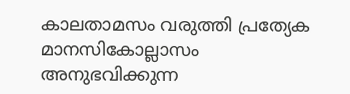കാലതാമസം വരുത്തി പ്രത്യേക മാനസികോല്ലാസം അനുഭവിക്കുന്ന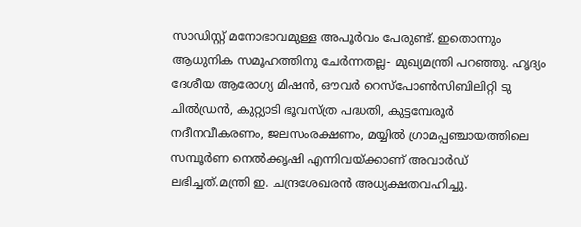സാഡിസ്റ്റ് മനോഭാവമുള്ള അപൂർവം പേരുണ്ട്. ഇതൊന്നും ആധുനിക സമൂഹത്തിനു ചേർന്നതല്ല- മുഖ്യമന്ത്രി പറഞ്ഞു. ഹൃദ്യം ദേശീയ ആരോഗ്യ മിഷൻ, ഔവർ റെസ്പോൺസിബിലിറ്റി ടു ചിൽഡ്രൻ, കുറ്റ്യാടി ഭൂവസ്ത്ര പദ്ധതി, കുട്ടമ്പേരൂർ നദീനവീകരണം, ജലസംരക്ഷണം, മയ്യിൽ ഗ്രാമപ്പഞ്ചായത്തിലെ സമ്പൂർണ നെൽക്കൃഷി എന്നിവയ്ക്കാണ് അവാർഡ് ലഭിച്ചത്.മന്ത്രി ഇ. ചന്ദ്രശേഖരൻ അധ്യക്ഷതവഹിച്ചു.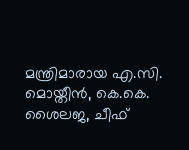മന്ത്രിമാരായ എ.സി. മൊയ്തീൻ, കെ.കെ. ശൈലജ, ചീഫ്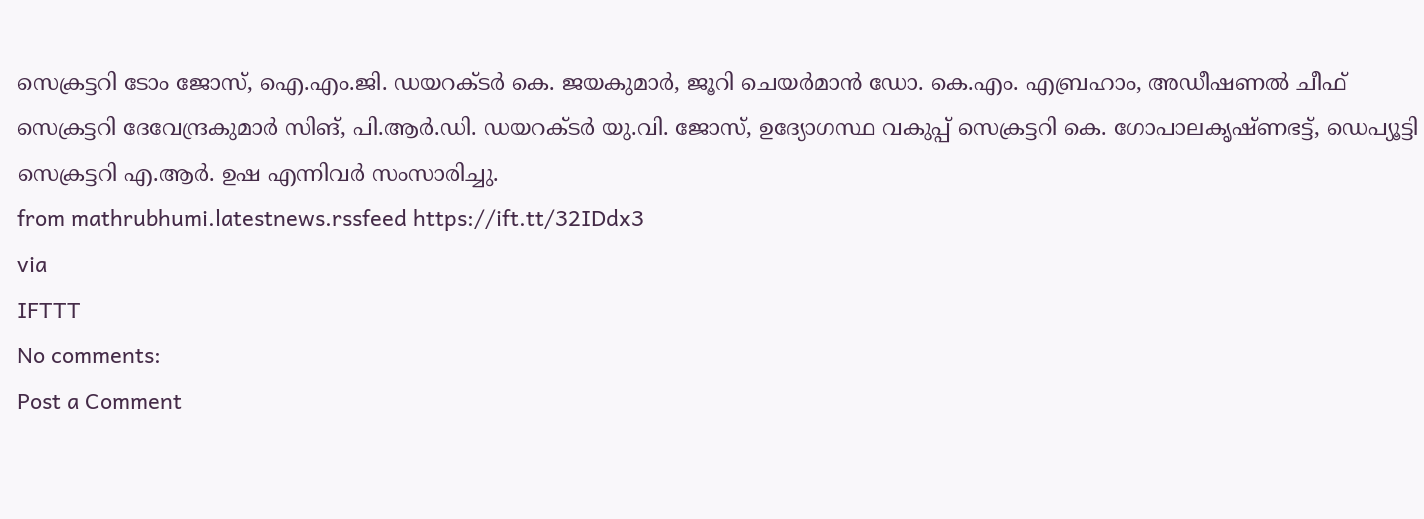സെക്രട്ടറി ടോം ജോസ്, ഐ.എം.ജി. ഡയറക്ടർ കെ. ജയകുമാർ, ജൂറി ചെയർമാൻ ഡോ. കെ.എം. എബ്രഹാം, അഡീഷണൽ ചീഫ് സെക്രട്ടറി ദേവേന്ദ്രകുമാർ സിങ്, പി.ആർ.ഡി. ഡയറക്ടർ യു.വി. ജോസ്, ഉദ്യോഗസ്ഥ വകുപ്പ് സെക്രട്ടറി കെ. ഗോപാലകൃഷ്ണഭട്ട്, ഡെപ്യൂട്ടി സെക്രട്ടറി എ.ആർ. ഉഷ എന്നിവർ സംസാരിച്ചു.
from mathrubhumi.latestnews.rssfeed https://ift.tt/32IDdx3
via
IFTTT
No comments:
Post a Comment